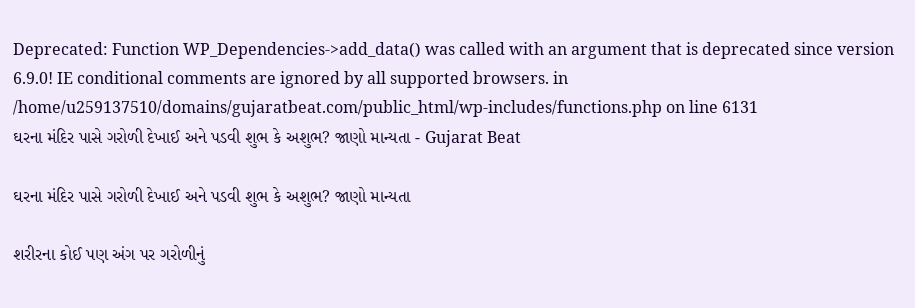Deprecated: Function WP_Dependencies->add_data() was called with an argument that is deprecated since version 6.9.0! IE conditional comments are ignored by all supported browsers. in /home/u259137510/domains/gujaratbeat.com/public_html/wp-includes/functions.php on line 6131
ઘરના મંદિર પાસે ગરોળી દેખાઈ અને પડવી શુભ કે અશુભ? જાણો માન્યતા - Gujarat Beat

ઘરના મંદિર પાસે ગરોળી દેખાઈ અને પડવી શુભ કે અશુભ? જાણો માન્યતા

શરીરના કોઈ પણ અંગ પર ગરોળીનું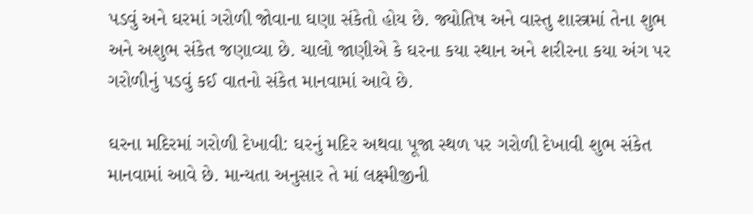પડવું અને ઘરમાં ગરોળી જોવાના ઘણા સંકેતો હોય છે. જ્યોતિષ અને વાસ્તુ શાસ્ત્રમાં તેના શુભ અને અશુભ સંકેત જણાવ્યા છે. ચાલો જાણીએ કે ઘરના કયા સ્થાન અને શરીરના કયા અંગ પર ગરોળીનું પડવું કઈ વાતનો સંકેત માનવામાં આવે છે.

ઘરના મદિરમાં ગરોળી દેખાવી: ઘરનું મદિર અથવા પૂજા સ્થળ પર ગરોળી દેખાવી શુભ સંકેત માનવામાં આવે છે. માન્યતા અનુસાર તે માં લક્ષ્મીજીની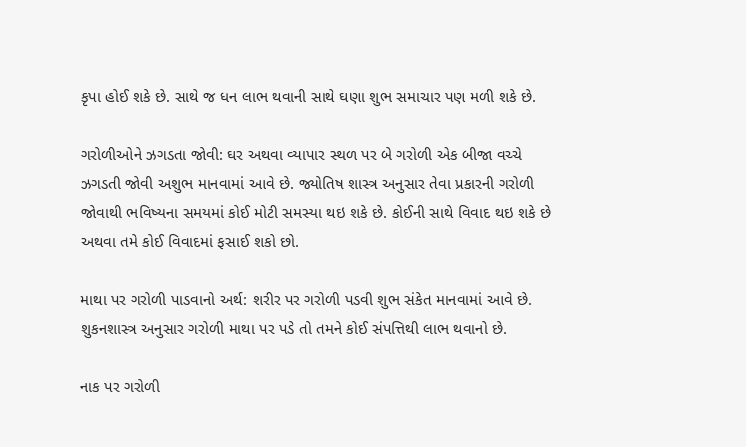કૃપા હોઈ શકે છે. સાથે જ ધન લાભ થવાની સાથે ઘણા શુભ સમાચાર પણ મળી શકે છે.

ગરોળીઓને ઝગડતા જોવી: ઘર અથવા વ્યાપાર સ્થળ પર બે ગરોળી એક બીજા વચ્ચે ઝગડતી જોવી અશુભ માનવામાં આવે છે. જ્યોતિષ શાસ્ત્ર અનુસાર તેવા પ્રકારની ગરોળી જોવાથી ભવિષ્યના સમયમાં કોઈ મોટી સમસ્યા થઇ શકે છે. કોઈની સાથે વિવાદ થઇ શકે છે અથવા તમે કોઈ વિવાદમાં ફસાઈ શકો છો.

માથા પર ગરોળી પાડવાનો અર્થ: શરીર પર ગરોળી પડવી શુભ સંકેત માનવામાં આવે છે. શુકનશાસ્ત્ર અનુસાર ગરોળી માથા પર પડે તો તમને કોઈ સંપત્તિથી લાભ થવાનો છે.

નાક પર ગરોળી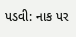પડવી: નાક પર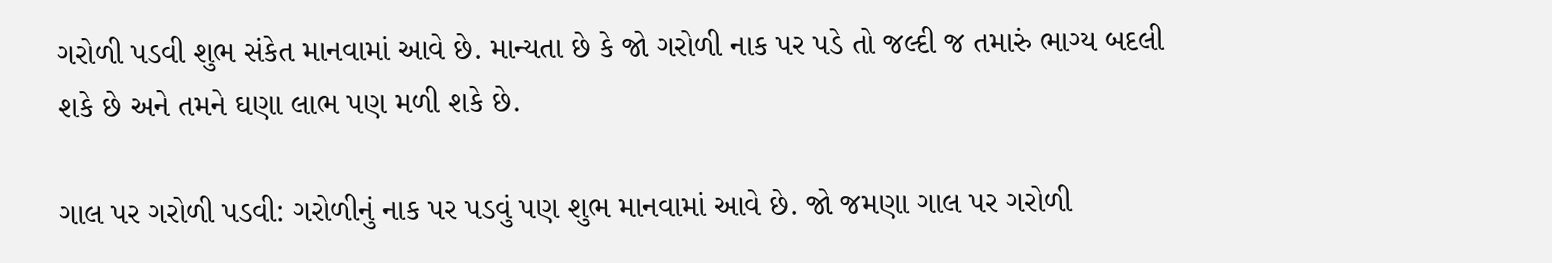ગરોળી પડવી શુભ સંકેત માનવામાં આવે છે. માન્યતા છે કે જો ગરોળી નાક પર પડે તો જલ્દી જ તમારું ભાગ્ય બદલી શકે છે અને તમને ઘણા લાભ પણ મળી શકે છે.

ગાલ પર ગરોળી પડવી: ગરોળીનું નાક પર પડવું પણ શુભ માનવામાં આવે છે. જો જમણા ગાલ પર ગરોળી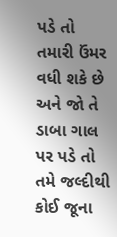પડે તો તમારી ઉંમર વધી શકે છે અને જો તે ડાબા ગાલ પર પડે તો તમે જલ્દીથી કોઈ જૂના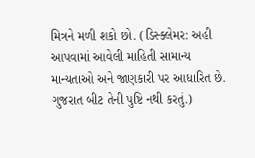મિત્રને મળી શકો છો. (ડિસ્ક્લેમર: અહી આપવામાં આવેલી માહિતી સામાન્ય માન્યતાઓ અને જાણકારી પર આધારિત છે. ગુજરાત બીટ તેની પુષ્ટિ નથી કરતું.)